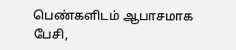பெண்களிடம் ஆபாசமாக பேசி,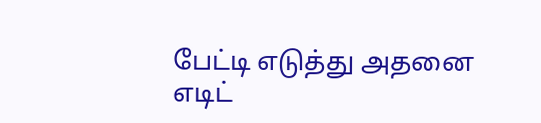பேட்டி எடுத்து அதனை எடிட்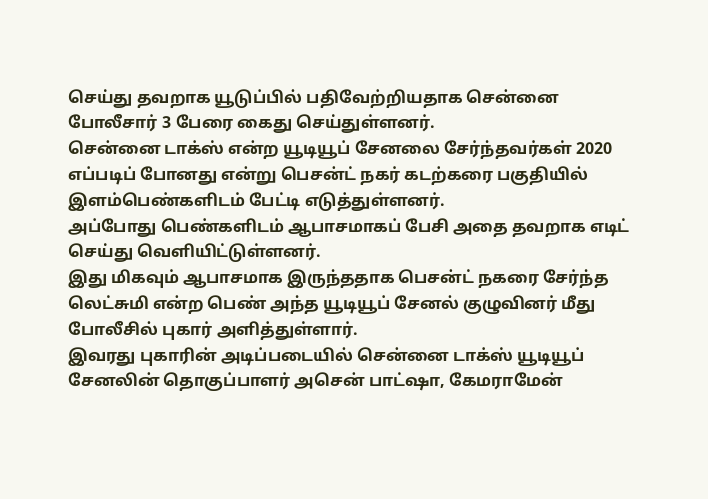செய்து தவறாக யூடுப்பில் பதிவேற்றியதாக சென்னை போலீசார் 3 பேரை கைது செய்துள்ளனர்.
சென்னை டாக்ஸ் என்ற யூடியூப் சேனலை சேர்ந்தவர்கள் 2020 எப்படிப் போனது என்று பெசன்ட் நகர் கடற்கரை பகுதியில் இளம்பெண்களிடம் பேட்டி எடுத்துள்ளனர்.
அப்போது பெண்களிடம் ஆபாசமாகப் பேசி அதை தவறாக எடிட் செய்து வெளியிட்டுள்ளனர்.
இது மிகவும் ஆபாசமாக இருந்ததாக பெசன்ட் நகரை சேர்ந்த லெட்சுமி என்ற பெண் அந்த யூடியூப் சேனல் குழுவினர் மீது போலீசில் புகார் அளித்துள்ளார்.
இவரது புகாரின் அடிப்படையில் சென்னை டாக்ஸ் யூடியூப் சேனலின் தொகுப்பாளர் அசென் பாட்ஷா, கேமராமேன்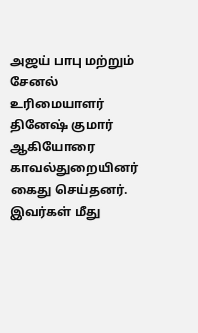அஜய் பாபு மற்றும் சேனல் உரிமையாளர் தினேஷ் குமார் ஆகியோரை காவல்துறையினர் கைது செய்தனர்.
இவர்கள் மீது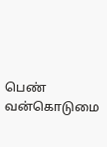பெண் வன்கொடுமை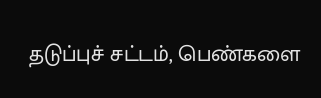தடுப்புச் சட்டம், பெண்களை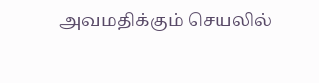அவமதிக்கும் செயலில்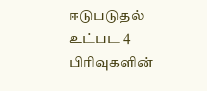ஈடுபடுதல் உட்பட 4 பிரிவுகளின்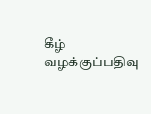கீழ் வழக்குப்பதிவு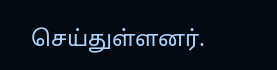செய்துள்ளனர்.